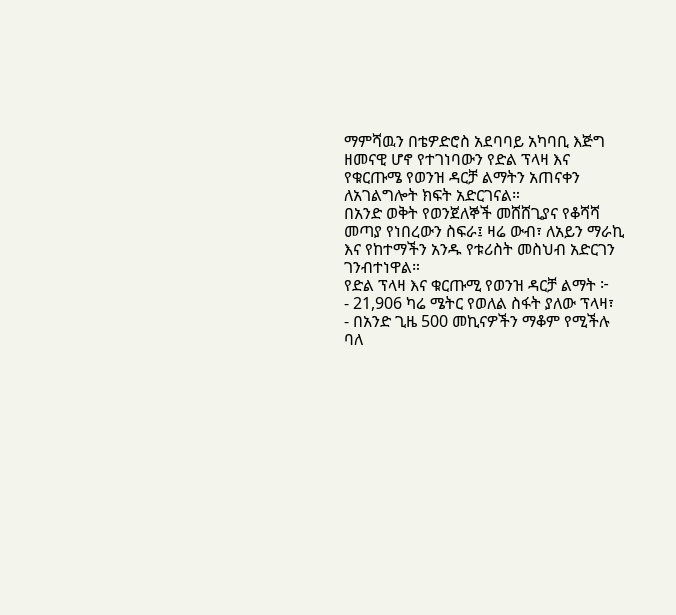ማምሻዉን በቴዎድሮስ አደባባይ አካባቢ እጅግ ዘመናዊ ሆኖ የተገነባውን የድል ፕላዛ እና የቁርጡሜ የወንዝ ዳርቻ ልማትን አጠናቀን ለአገልግሎት ክፍት አድርገናል።
በአንድ ወቅት የወንጀለኞች መሸሸጊያና የቆሻሻ መጣያ የነበረውን ስፍራ፤ ዛሬ ውብ፣ ለአይን ማራኪ እና የከተማችን አንዱ የቱሪስት መስህብ አድርገን ገንብተነዋል።
የድል ፕላዛ እና ቁርጡሚ የወንዝ ዳርቻ ልማት ፦
- 21,906 ካሬ ሜትር የወለል ስፋት ያለው ፕላዛ፣
- በአንድ ጊዜ 500 መኪናዎችን ማቆም የሚችሉ ባለ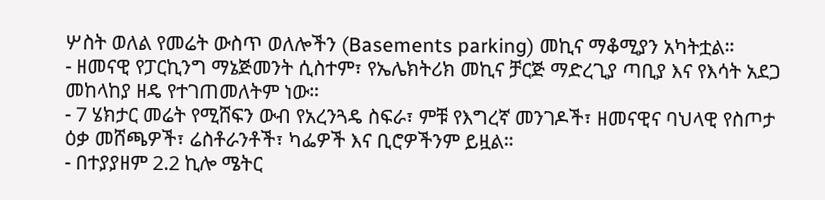ሦስት ወለል የመሬት ውስጥ ወለሎችን (Basements parking) መኪና ማቆሚያን አካትቷል።
- ዘመናዊ የፓርኪንግ ማኔጅመንት ሲስተም፣ የኤሌክትሪክ መኪና ቻርጅ ማድረጊያ ጣቢያ እና የእሳት አደጋ መከላከያ ዘዴ የተገጠመለትም ነው።
- 7 ሄክታር መሬት የሚሸፍን ውብ የአረንጓዴ ስፍራ፣ ምቹ የእግረኛ መንገዶች፣ ዘመናዊና ባህላዊ የስጦታ ዕቃ መሸጫዎች፣ ሬስቶራንቶች፣ ካፌዎች እና ቢሮዎችንም ይዟል።
- በተያያዘም 2.2 ኪሎ ሜትር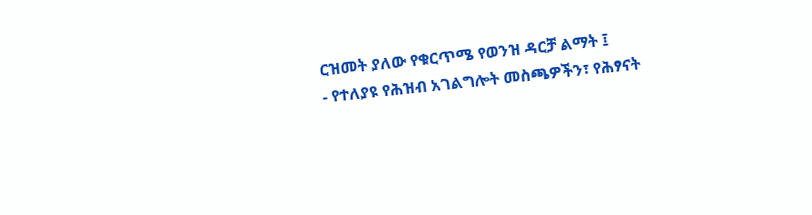ርዝመት ያለው የቁርጥሜ የወንዝ ዳርቻ ልማት ፤
- የተለያዩ የሕዝብ አገልግሎት መስጫዎችን፣ የሕፃናት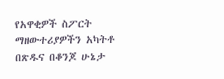የአዋቂዎች ስፖርት ማዘውተሪያዎችን አካትቶ በጽዱና በቆንጆ ሁኔታ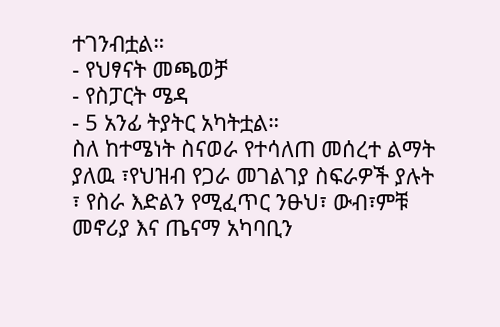ተገንብቷል።
- የህፃናት መጫወቻ
- የስፓርት ሜዳ
- 5 አንፊ ትያትር አካትቷል።
ስለ ከተሜነት ስናወራ የተሳለጠ መሰረተ ልማት ያለዉ ፣የህዝብ የጋራ መገልገያ ስፍራዎች ያሉት ፣ የስራ እድልን የሚፈጥር ንፁህ፣ ውብ፣ምቹ መኖሪያ እና ጤናማ አካባቢን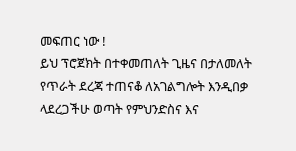መፍጠር ነው !
ይህ ፕሮጀክት በተቀመጠለት ጊዜና በታለመለት የጥራት ደረጃ ተጠናቆ ለአገልግሎት እንዲበቃ ላደረጋችሁ ወጣት የምህንድስና እና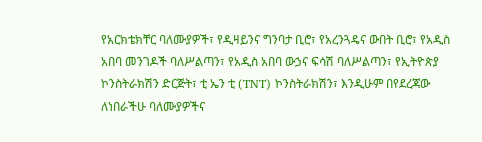የአርክቴክቸር ባለሙያዎች፣ የዲዛይንና ግንባታ ቢሮ፣ የአረንጓዴና ውበት ቢሮ፣ የአዲስ አበባ መንገዶች ባለሥልጣን፣ የአዲስ አበባ ውኃና ፍሳሽ ባለሥልጣን፣ የኢትዮጵያ ኮንስትራክሽን ድርጅት፣ ቲ ኤን ቲ (TNT) ኮንስትራክሽን፣ እንዲሁም በየደረጃው ለነበራችሁ ባለሙያዎችና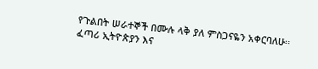የጉልበት ሠራተኞች በሙሉ ላቅ ያለ ምስጋናዬን አቀርባለሁ።
ፈጣሪ ኢትዮጵያን እና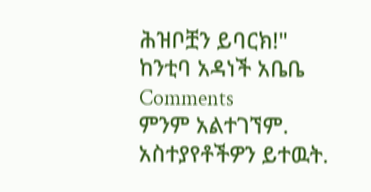ሕዝቦቿን ይባርክ!"
ከንቲባ አዳነች አቤቤ
Comments
ምንም አልተገኘም.
አስተያየቶችዎን ይተዉት.